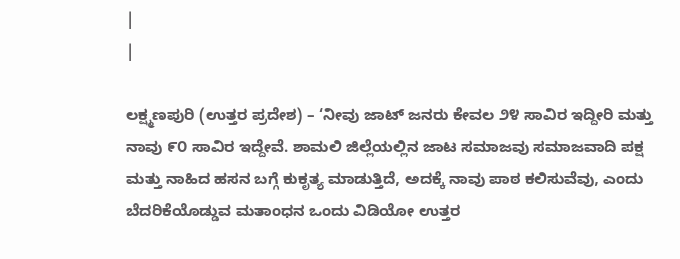|
|

ಲಕ್ಷ್ಮಣಪುರಿ (ಉತ್ತರ ಪ್ರದೇಶ) – ‘ನೀವು ಜಾಟ್ ಜನರು ಕೇವಲ ೨೪ ಸಾವಿರ ಇದ್ದೀರಿ ಮತ್ತು ನಾವು ೯೦ ಸಾವಿರ ಇದ್ದೇವೆ. ಶಾಮಲಿ ಜಿಲ್ಲೆಯಲ್ಲಿನ ಜಾಟ ಸಮಾಜವು ಸಮಾಜವಾದಿ ಪಕ್ಷ ಮತ್ತು ನಾಹಿದ ಹಸನ ಬಗ್ಗೆ ಕುಕೃತ್ಯ ಮಾಡುತ್ತಿದೆ, ಅದಕ್ಕೆ ನಾವು ಪಾಠ ಕಲಿಸುವೆವು, ಎಂದು ಬೆದರಿಕೆಯೊಡ್ಡುವ ಮತಾಂಧನ ಒಂದು ವಿಡಿಯೋ ಉತ್ತರ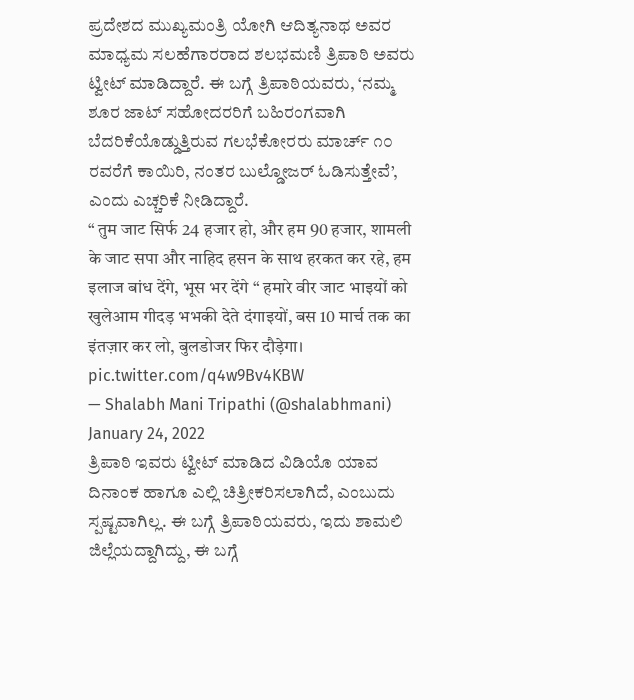ಪ್ರದೇಶದ ಮುಖ್ಯಮಂತ್ರಿ ಯೋಗಿ ಆದಿತ್ಯನಾಥ ಅವರ ಮಾಧ್ಯಮ ಸಲಹೆಗಾರರಾದ ಶಲಭಮಣಿ ತ್ರಿಪಾಠಿ ಅವರು ಟ್ವೀಟ್ ಮಾಡಿದ್ದಾರೆ. ಈ ಬಗ್ಗೆ ತ್ರಿಪಾಠಿಯವರು, ‘ನಮ್ಮ ಶೂರ ಜಾಟ್ ಸಹೋದರರಿಗೆ ಬಹಿರಂಗವಾಗಿ ಬೆದರಿಕೆಯೊಡ್ಡುತ್ತಿರುವ ಗಲಭೆಕೋರರು ಮಾರ್ಚ್ ೧೦ ರವರೆಗೆ ಕಾಯಿರಿ, ನಂತರ ಬುಲ್ಡೋಜರ್ ಓಡಿಸುತ್ತೇವೆ’, ಎಂದು ಎಚ್ಚರಿಕೆ ನೀಡಿದ್ದಾರೆ.
“ तुम जाट सिर्फ 24 हजार हो, और हम 90 हजार, शामली के जाट सपा और नाहिद हसन के साथ हरकत कर रहे, हम इलाज बांध देंगे, भूस भर देंगे “ हमारे वीर जाट भाइयों को खुलेआम गीदड़ भभकी देते दंगाइयों, बस 10 मार्च तक का इंतज़ार कर लो, बुलडोजर फिर दौड़ेगा। pic.twitter.com/q4w9Bv4KBW
— Shalabh Mani Tripathi (@shalabhmani) January 24, 2022
ತ್ರಿಪಾಠಿ ಇವರು ಟ್ವೀಟ್ ಮಾಡಿದ ವಿಡಿಯೊ ಯಾವ ದಿನಾಂಕ ಹಾಗೂ ಎಲ್ಲಿ ಚಿತ್ರೀಕರಿಸಲಾಗಿದೆ, ಎಂಬುದು ಸ್ಪಷ್ಟವಾಗಿಲ್ಲ. ಈ ಬಗ್ಗೆ ತ್ರಿಪಾಠಿಯವರು, ಇದು ಶಾಮಲಿ ಜಿಲ್ಲೆಯದ್ದಾಗಿದ್ದು, ಈ ಬಗ್ಗೆ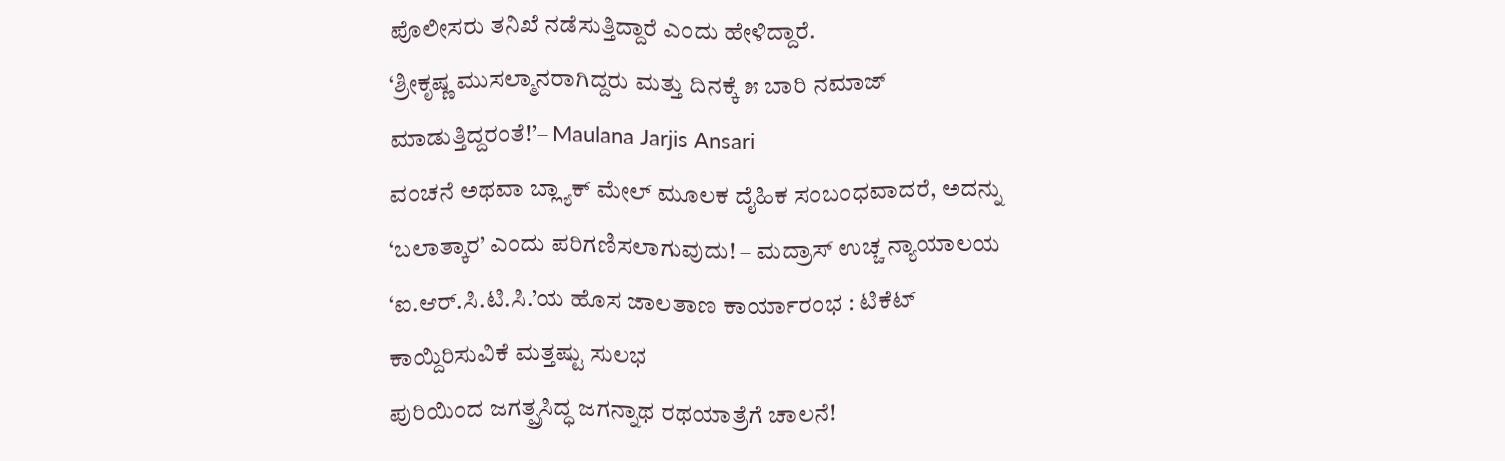ಪೊಲೀಸರು ತನಿಖೆ ನಡೆಸುತ್ತಿದ್ದಾರೆ ಎಂದು ಹೇಳಿದ್ದಾರೆ.
‘ಶ್ರೀಕೃಷ್ಣ ಮುಸಲ್ಮಾನರಾಗಿದ್ದರು ಮತ್ತು ದಿನಕ್ಕೆ ೫ ಬಾರಿ ನಮಾಜ್ ಮಾಡುತ್ತಿದ್ದರಂತೆ!’– Maulana Jarjis Ansari
ವಂಚನೆ ಅಥವಾ ಬ್ಲ್ಯಾಕ್ ಮೇಲ್ ಮೂಲಕ ದೈಹಿಕ ಸಂಬಂಧವಾದರೆ, ಅದನ್ನು ‘ಬಲಾತ್ಕಾರ’ ಎಂದು ಪರಿಗಣಿಸಲಾಗುವುದು! – ಮದ್ರಾಸ್ ಉಚ್ಚ ನ್ಯಾಯಾಲಯ
‘ಐ.ಆರ್.ಸಿ.ಟಿ.ಸಿ.’ಯ ಹೊಸ ಜಾಲತಾಣ ಕಾರ್ಯಾರಂಭ : ಟಿಕೆಟ್ ಕಾಯ್ದಿರಿಸುವಿಕೆ ಮತ್ತಷ್ಟು ಸುಲಭ
ಪುರಿಯಿಂದ ಜಗತ್ಪ್ರಸಿದ್ಧ ಜಗನ್ನಾಥ ರಥಯಾತ್ರೆಗೆ ಚಾಲನೆ!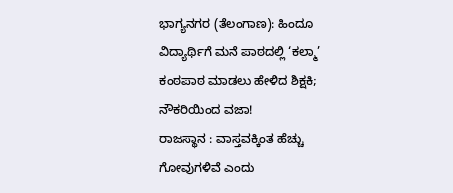ಭಾಗ್ಯನಗರ (ತೆಲಂಗಾಣ): ಹಿಂದೂ ವಿದ್ಯಾರ್ಥಿಗೆ ಮನೆ ಪಾಠದಲ್ಲಿ ‘ಕಲ್ಮಾ’ ಕಂಠಪಾಠ ಮಾಡಲು ಹೇಳಿದ ಶಿಕ್ಷಕಿ; ನೌಕರಿಯಿಂದ ವಜಾ!
ರಾಜಸ್ಥಾನ : ವಾಸ್ತವಕ್ಕಿಂತ ಹೆಚ್ಚು ಗೋವುಗಳಿವೆ ಎಂದು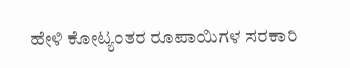ಹೇಳಿ ಕೋಟ್ಯಂತರ ರೂಪಾಯಿಗಳ ಸರಕಾರಿ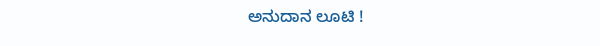ಅನುದಾನ ಲೂಟಿ !